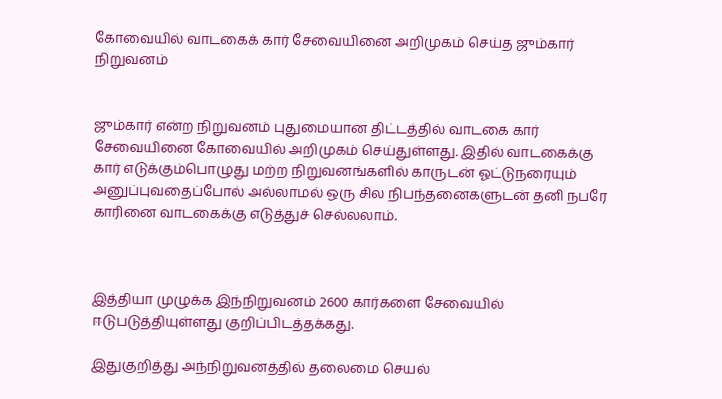கோவையில் வாடகைக் கார் சேவையினை அறிமுகம் செய்த ஜும்கார் நிறுவனம்


ஜும்கார் என்ற நிறுவனம் புதுமையான திட்டத்தில் வாடகை கார் சேவையினை கோவையில் அறிமுகம் செய்துள்ளது. இதில் வாடகைக்கு கார் எடுக்கும்பொழுது மற்ற நிறுவனங்களில் காருடன் ஓட்டுநரையும் அனுப்புவதைப்போல் அல்லாமல் ஒரு சில நிபந்தனைகளுடன் தனி நபரே காரினை வாடகைக்கு எடுத்துச் செல்லலாம்.



இத்தியா முழுக்க இந்நிறுவனம் 2600 கார்களை சேவையில் ஈடுபடுத்தியுள்ளது குறிப்பிடத்தக்கது.

இதுகுறித்து அந்நிறுவனத்தில் தலைமை செயல்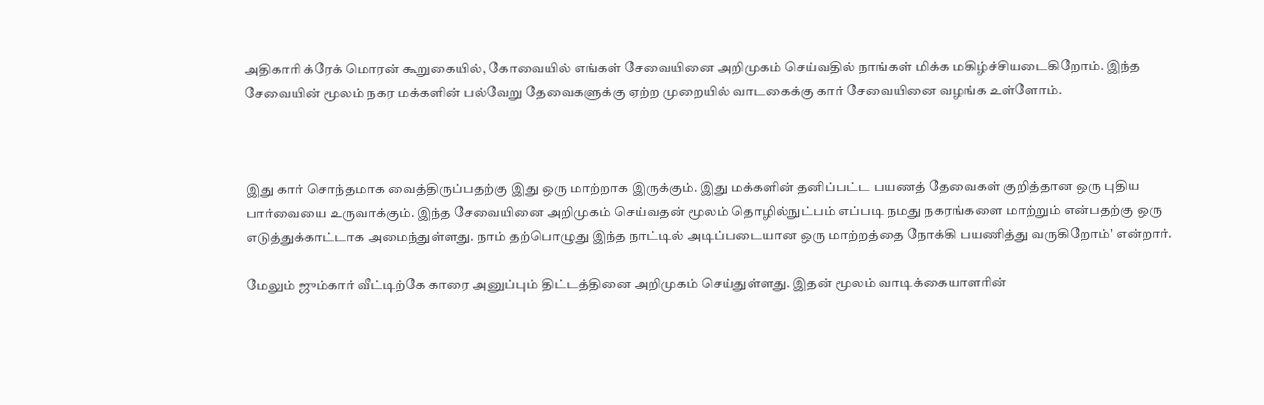அதிகாரி க்ரேக் மொரன் கூறுகையில், கோவையில் எங்கள் சேவையினை அறிமுகம் செய்வதில் நாங்கள் மிக்க மகிழ்ச்சியடைகிறோம். இந்த சேவையின் மூலம் நகர மக்களின் பல்வேறு தேவைகளுக்கு ஏற்ற முறையில் வாடகைக்கு கார் சேவையினை வழங்க உள்ளோம்.



இது கார் சொந்தமாக வைத்திருப்பதற்கு இது ஒரு மாற்றாக இருக்கும். இது மக்களின் தனிப்பட்ட பயணத் தேவைகள் குறித்தான ஒரு புதிய பார்வையை உருவாக்கும். இந்த சேவையினை அறிமுகம் செய்வதன் மூலம் தொழில்நுட்பம் எப்படி நமது நகரங்களை மாற்றும் என்பதற்கு ஒரு எடுத்துக்காட்டாக அமைந்துள்ளது. நாம் தற்பொழுது இந்த நாட்டில் அடிப்படையான ஒரு மாற்றத்தை நோக்கி பயணித்து வருகிறோம்' என்றார்.

மேலும் ஜும்கார் வீட்டிற்கே காரை அனுப்பும் திட்டத்தினை அறிமுகம் செய்துள்ளது. இதன் மூலம் வாடிக்கையாளரின்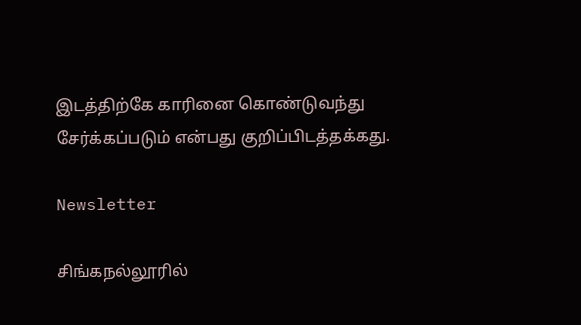இடத்திற்கே காரினை கொண்டுவந்து சேர்க்கப்படும் என்பது குறிப்பிடத்தக்கது.

Newsletter

சிங்கநல்லூரில்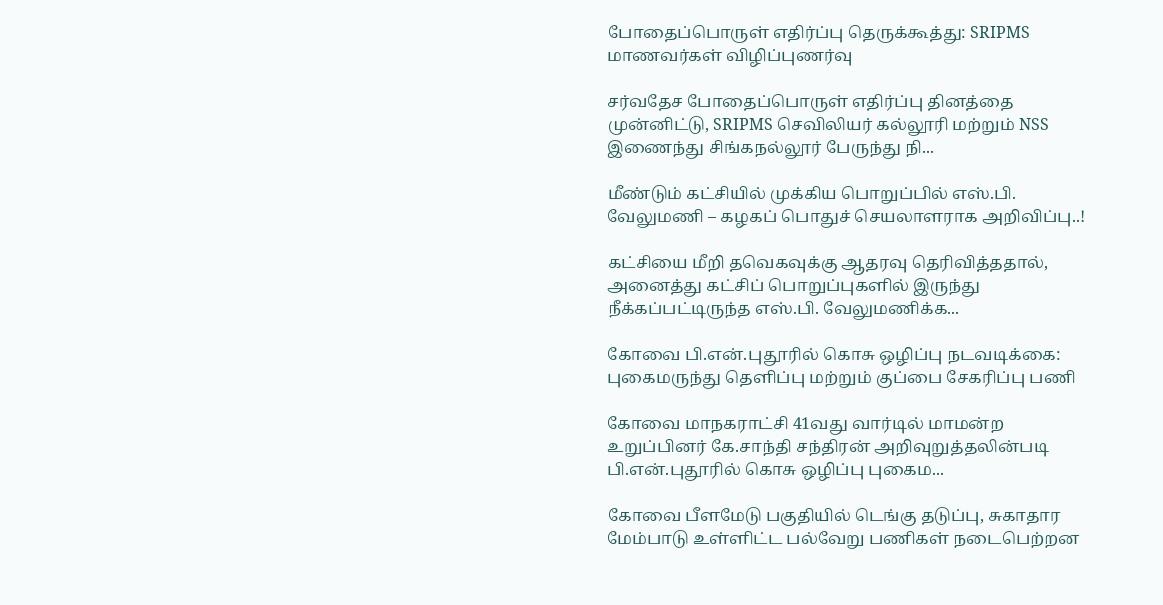போதைப்பொருள் எதிர்ப்பு தெருக்கூத்து: SRIPMS மாணவர்கள் விழிப்புணர்வு

சர்வதேச போதைப்பொருள் எதிர்ப்பு தினத்தை முன்னிட்டு, SRIPMS செவிலியர் கல்லூரி மற்றும் NSS இணைந்து சிங்கநல்லூர் பேருந்து நி...

மீண்டும் கட்சியில் முக்கிய பொறுப்பில் எஸ்.பி. வேலுமணி – கழகப் பொதுச் செயலாளராக அறிவிப்பு..!

கட்சியை மீறி தவெகவுக்கு ஆதரவு தெரிவித்ததால், அனைத்து கட்சிப் பொறுப்புகளில் இருந்து நீக்கப்பட்டிருந்த எஸ்.பி. வேலுமணிக்க...

கோவை பி.என்.புதூரில் கொசு ஒழிப்பு நடவடிக்கை: புகைமருந்து தெளிப்பு மற்றும் குப்பை சேகரிப்பு பணி

கோவை மாநகராட்சி 41வது வார்டில் மாமன்ற உறுப்பினர் கே.சாந்தி சந்திரன் அறிவுறுத்தலின்படி பி.என்.புதூரில் கொசு ஒழிப்பு புகைம...

கோவை பீளமேடு பகுதியில் டெங்கு தடுப்பு, சுகாதார மேம்பாடு உள்ளிட்ட பல்வேறு பணிகள் நடைபெற்றன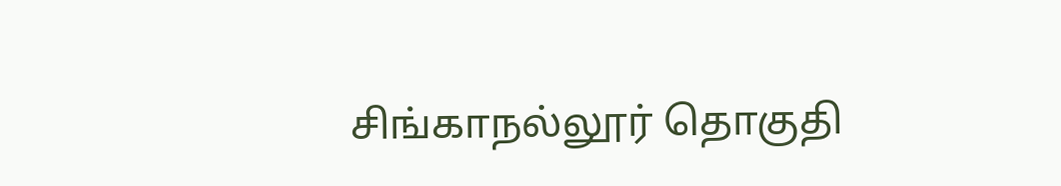சிங்காநல்லூர் தொகுதி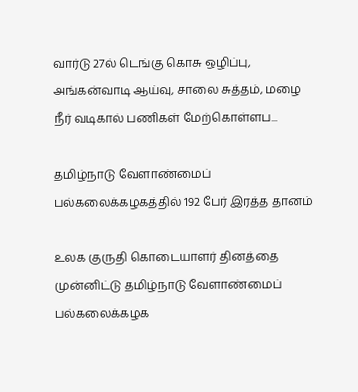வார்டு 27ல் டெங்கு கொசு ஒழிப்பு, அங்கன்வாடி ஆய்வு, சாலை சுத்தம், மழை நீர் வடிகால் பணிகள் மேற்கொள்ளப...

தமிழ்நாடு வேளாண்மைப் பல்கலைக்கழகத்தில் 192 பேர் இரத்த தானம்

உலக குருதி கொடையாளர் தினத்தை முன்னிட்டு தமிழ்நாடு வேளாண்மைப் பல்கலைக்கழக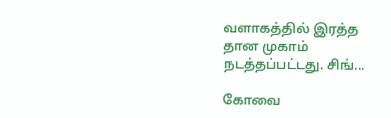வளாகத்தில் இரத்த தான முகாம் நடத்தப்பட்டது. சிங்...

கோவை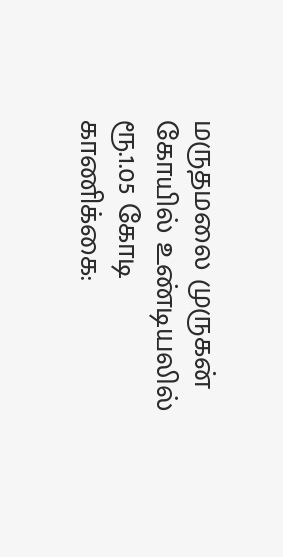மருதமலை முருகன் கோயில் உண்டியலில் ரூ.1.05 கோடி காணிக்கை: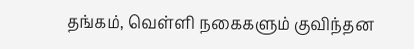தங்கம், வெள்ளி நகைகளும் குவிந்தன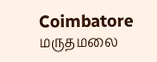Coimbatore மருதமலை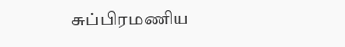சுப்பிரமணிய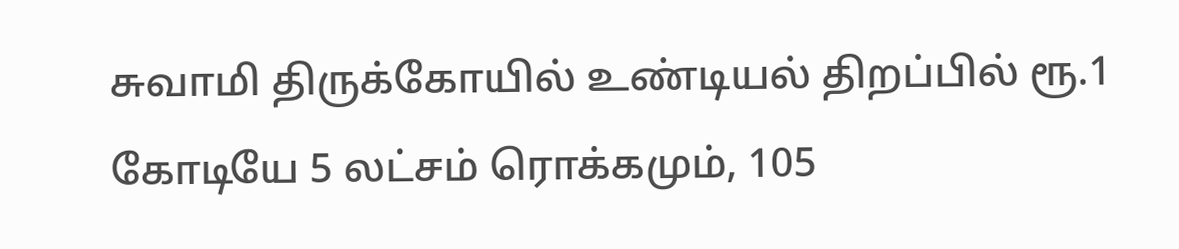சுவாமி திருக்கோயில் உண்டியல் திறப்பில் ரூ.1 கோடியே 5 லட்சம் ரொக்கமும், 105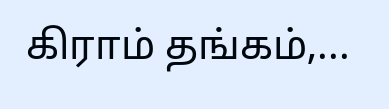கிராம் தங்கம்,...